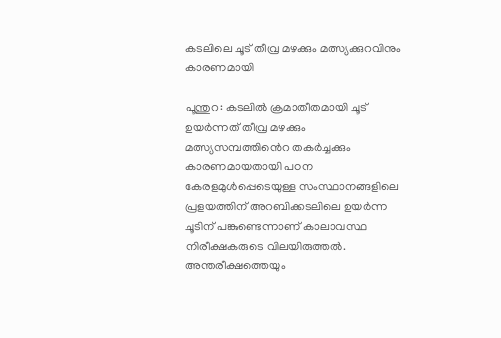കടലിലെ ചൂട് തീവ്ര മഴക്കും മത്സ്യക്കുറവിനും കാരണമായി

പൂന്തുറ: കടലില്‍ ക്രമാതീതമായി ചൂട് ഉയര്‍ന്നത് തീവ്ര മഴക്കും മത്സ്യസമ്പത്തിൻെറ തകര്‍ച്ചക്കും കാരണമായതായി പഠന കേരളമുൾപ്പെടെയുള്ള സംസ്ഥാനങ്ങളിലെ പ്രളയത്തിന് അറബിക്കടലിലെ ഉയര്‍ന്ന ചൂടിന് പങ്കുണ്ടെന്നാണ് കാലാവസ്ഥ നിരീക്ഷകരുടെ വിലയിരുത്തല്‍. അന്തരീക്ഷത്തെയും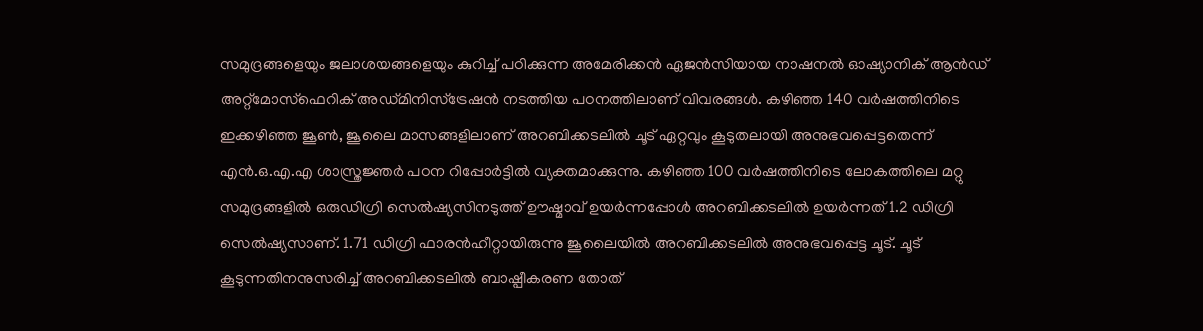സമുദ്രങ്ങളെയും ജലാശയങ്ങളെയും കുറിച്ച് പഠിക്കുന്ന അമേരിക്കന്‍ ഏജന്‍സിയായ നാഷനല്‍ ഓഷ്യാനിക് ആന്‍ഡ് അറ്റ്മോസ്ഫെറിക് അഡ്മിനിസ്ട്രേഷന്‍ നടത്തിയ പഠനത്തിലാണ് വിവരങ്ങള്‍. കഴിഞ്ഞ 140 വര്‍ഷത്തിനിടെ ഇക്കഴിഞ്ഞ ജൂണ്‍, ജൂലൈ മാസങ്ങളിലാണ് അറബിക്കടലില്‍ ചൂട് ഏറ്റവും കൂടുതലായി അനുഭവപ്പെട്ടതെന്ന് എന്‍.ഒ.എ.എ ശാസ്ത്രജ്ഞര്‍ പഠന റിപ്പോര്‍ട്ടില്‍ വ്യക്തമാക്കുന്നു. കഴിഞ്ഞ 100 വര്‍ഷത്തിനിടെ ലോകത്തിലെ മറ്റു സമുദ്രങ്ങളില്‍ ഒരുഡിഗ്രി സെല്‍ഷ്യസിനടുത്ത് ഊഷ്മാവ് ഉയര്‍ന്നപ്പോള്‍ അറബിക്കടലില്‍ ഉയര്‍ന്നത് 1.2 ഡിഗ്രി സെല്‍ഷ്യസാണ്. 1.71 ഡിഗ്രി ഫാരന്‍ഹീറ്റായിരുന്നു ജൂലൈയില്‍ അറബിക്കടലില്‍ അനുഭവപ്പെട്ട ചൂട്. ചൂട് കൂടുന്നതിനനുസരിച്ച് അറബിക്കടലില്‍ ബാഷ്പീകരണ തോത്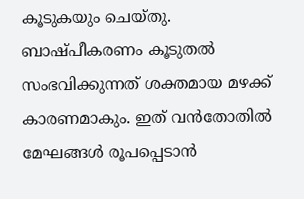കൂടുകയും ചെയ്തു. ബാഷ്പീകരണം കൂടുതല്‍ സംഭവിക്കുന്നത് ശക്തമായ മഴക്ക് കാരണമാകും. ഇത് വന്‍തോതില്‍ മേഘങ്ങള്‍ രൂപപ്പെടാന്‍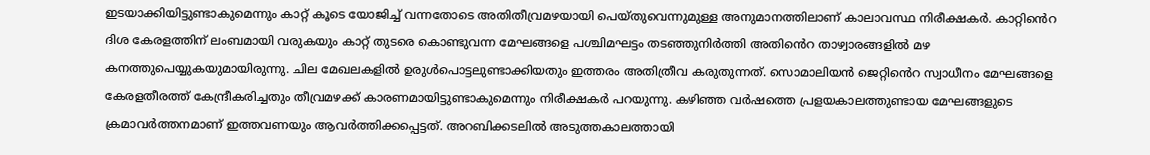ഇടയാക്കിയിട്ടുണ്ടാകുമെന്നും കാറ്റ് കൂടെ യോജിച്ച് വന്നതോടെ അതിതീവ്രമഴയായി പെയ്തുവെന്നുമുള്ള അനുമാനത്തിലാണ് കാലാവസ്ഥ നിരീക്ഷകര്‍. കാറ്റിൻെറ ദിശ കേരളത്തിന് ലംബമായി വരുകയും കാറ്റ് തുടരെ കൊണ്ടുവന്ന മേഘങ്ങളെ പശ്ചിമഘട്ടം തടഞ്ഞുനിര്‍ത്തി അതിൻെറ താഴ്വാരങ്ങളില്‍ മഴ കനത്തുപെയ്യുകയുമായിരുന്നു. ചില മേഖലകളില്‍ ഉരുള്‍പൊട്ടലുണ്ടാക്കിയതും ഇത്തരം അതിത്രീവ കരുതുന്നത്. സൊമാലിയന്‍ ജെറ്റിൻെറ സ്വാധീനം മേഘങ്ങളെ കേരളതീരത്ത് കേന്ദ്രീകരിച്ചതും തീവ്രമഴക്ക് കാരണമായിട്ടുണ്ടാകുമെന്നും നിരീക്ഷകര്‍ പറയുന്നു. കഴിഞ്ഞ വര്‍ഷത്തെ പ്രളയകാലത്തുണ്ടായ മേഘങ്ങളുടെ ക്രമാവര്‍ത്തനമാണ് ഇത്തവണയും ആവര്‍ത്തിക്കപ്പെട്ടത്. അറബിക്കടലില്‍ അടുത്തകാലത്തായി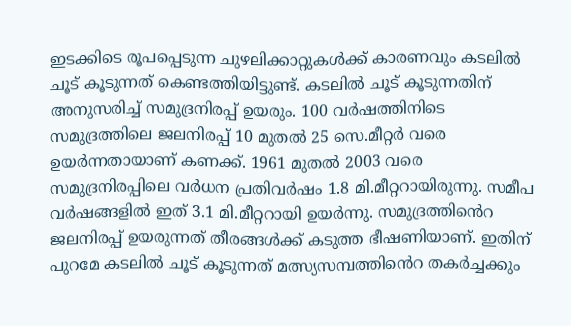ഇടക്കിടെ രൂപപ്പെടുന്ന ചുഴലിക്കാറ്റുകള്‍ക്ക് കാരണവും കടലില്‍ ചൂട് കൂടുന്നത് കെണ്ടത്തിയിട്ടുണ്ട്. കടലില്‍ ചൂട് കൂടുന്നതിന് അനുസരിച്ച് സമുദ്രനിരപ്പ് ഉയരും. 100 വര്‍ഷത്തിനിടെ സമുദ്രത്തിലെ ജലനിരപ്പ് 10 മുതല്‍ 25 സെ.മീറ്റര്‍ വരെ ഉയര്‍ന്നതായാണ് കണക്ക്. 1961 മുതല്‍ 2003 വരെ സമുദ്രനിരപ്പിലെ വര്‍ധന പ്രതിവര്‍ഷം 1.8 മി.മീറ്ററായിരുന്നു. സമീപ വര്‍ഷങ്ങളില്‍ ഇത് 3.1 മി.മീറ്ററായി ഉയര്‍ന്നു. സമുദ്രത്തിൻെറ ജലനിരപ്പ് ഉയരുന്നത് തീരങ്ങള്‍ക്ക് കടുത്ത ഭീഷണിയാണ്. ഇതിന് പുറമേ കടലില്‍ ചൂട് കൂടുന്നത് മത്സ്യസമ്പത്തിൻെറ തകര്‍ച്ചക്കും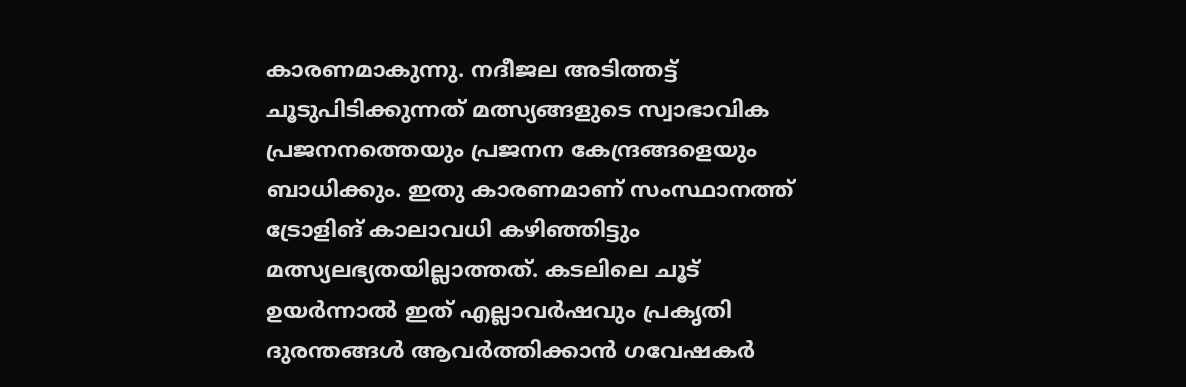കാരണമാകുന്നു. നദീജല അടിത്തട്ട് ചൂടുപിടിക്കുന്നത് മത്സ്യങ്ങളുടെ സ്വാഭാവിക പ്രജനനത്തെയും പ്രജനന കേന്ദ്രങ്ങളെയും ബാധിക്കും. ഇതു കാരണമാണ് സംസ്ഥാനത്ത് ട്രോളിങ് കാലാവധി കഴിഞ്ഞിട്ടും മത്സ്യലഭ്യതയില്ലാത്തത്. കടലിലെ ചൂട് ഉയര്‍ന്നാല്‍ ഇത് എല്ലാവര്‍ഷവും പ്രകൃതി ദുരന്തങ്ങള്‍ ആവര്‍ത്തിക്കാന്‍ ഗവേഷകര്‍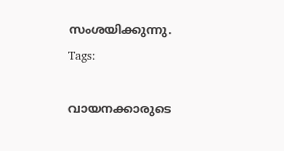സംശയിക്കുന്നു.
Tags:

വായനക്കാരുടെ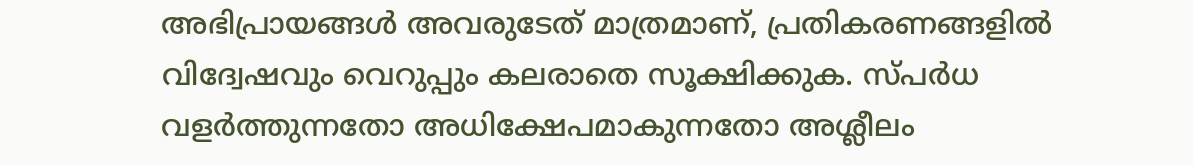അഭിപ്രായങ്ങള്‍ അവരുടേത് മാത്രമാണ്, പ്രതികരണങ്ങളിൽ വിദ്വേഷവും വെറുപ്പും കലരാതെ സൂക്ഷിക്കുക. സ്പർധ വളർത്തുന്നതോ അധിക്ഷേപമാകുന്നതോ അശ്ലീലം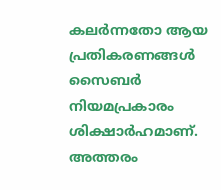കലർന്നതോ ആയ പ്രതികരണങ്ങൾ സൈബർ നിയമപ്രകാരം ശിക്ഷാർഹമാണ്. അത്തരം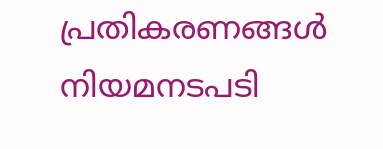പ്രതികരണങ്ങൾ നിയമനടപടി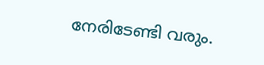നേരിടേണ്ടി വരും.